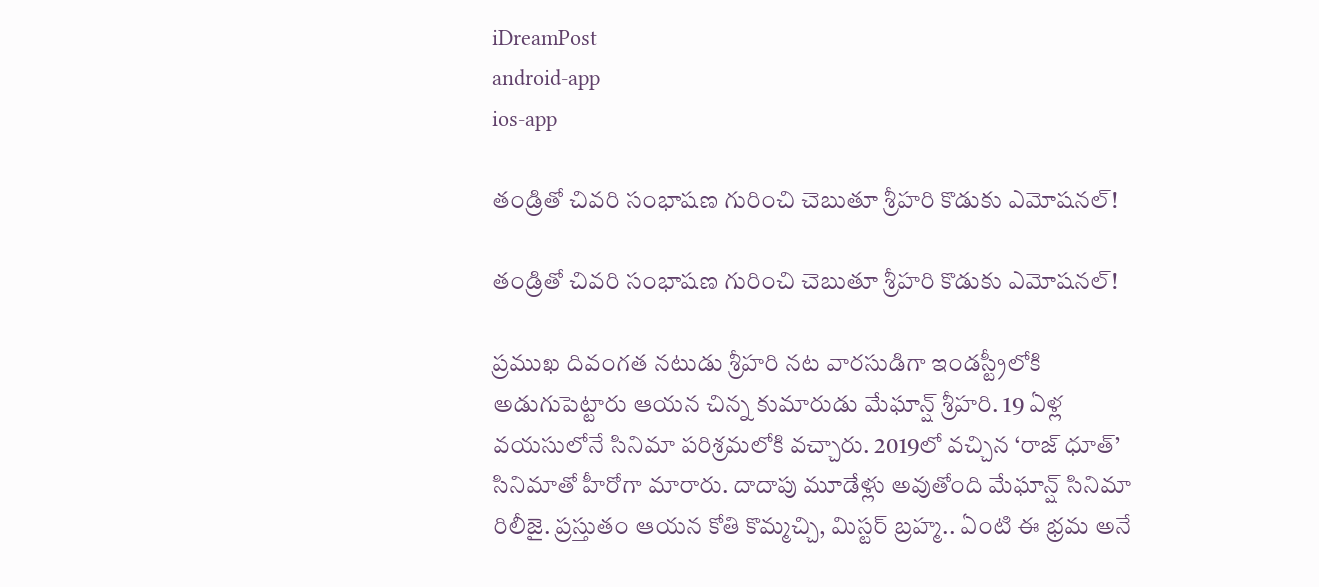iDreamPost
android-app
ios-app

తండ్రితో చివరి సంభాషణ గురించి చెబుతూ శ్రీహరి కొడుకు ఎమోషనల్‌!

తండ్రితో చివరి సంభాషణ గురించి చెబుతూ శ్రీహరి కొడుకు ఎమోషనల్‌!

ప్రముఖ దివంగత నటుడు శ్రీహరి నట వారసుడిగా ఇండస్ట్రీలోకి అడుగుపెట్టారు ఆయన చిన్న కుమారుడు మేఘాన్ష్‌ శ్రీహరి. 19 ఏళ్ల వయసులోనే సినిమా పరిశ్రమలోకి వచ్చారు. 2019లో వచ్చిన ‘రాజ్‌ ధూత్‌’ సినిమాతో హీరోగా మారారు. దాదాపు మూడేళ్లు అవుతోంది మేఘాన్ష్‌ సినిమా రిలీజై. ప్రస్తుతం ఆయన కోతి కొమ్మచ్చి, మిస్టర్‌ బ్రహ్మ.. ఏంటి ఈ భ్రమ అనే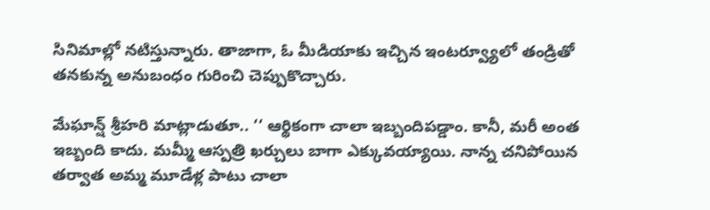సినిమాల్లో నటిస్తున్నారు. తాజాగా, ఓ మీడియాకు ఇచ్చిన ఇంటర్వ్యూలో తండ్రితో తనకున్న అనుబంధం గురించి చెప్పుకొచ్చారు.

మేఘాన్ష్‌ శ్రీహరి మాట్లాడుతూ.. ‘‘ ఆర్థికంగా చాలా ఇబ్బందిపడ్డాం. కానీ, మరీ అంత ఇబ్బంది కాదు. మమ్మీ ఆస్పత్రి ఖర్చులు బాగా ఎక్కువయ్యాయి. నాన్న చనిపోయిన తర్వాత అమ్మ మూడేళ్ల పాటు చాలా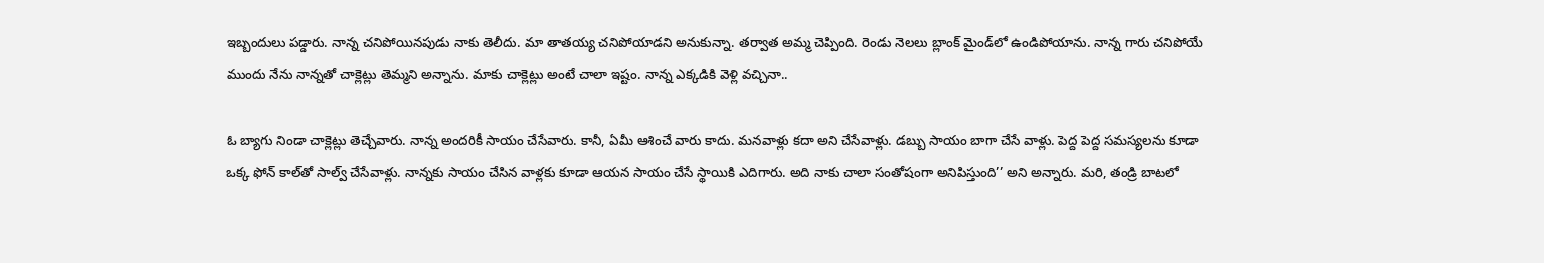ఇబ్బందులు పడ్డారు. నాన్న చనిపోయినపుడు నాకు తెలీదు. మా తాతయ్య చనిపోయాడని అనుకున్నా. తర్వాత అమ్మ చెప్పింది. రెండు నెలలు బ్లాంక్‌ మైండ్‌లో ఉండిపోయాను. నాన్న గారు చనిపోయే ముందు నేను నాన్నతో చాక్లెట్లు తెమ్మని అన్నాను. మాకు చాక్లెట్లు అంటే చాలా ఇష్టం. నాన్న ఎక్కడికి వెళ్లి వచ్చినా..

ఓ బ్యాగు నిండా చాక్లెట్లు తెచ్చేవారు. నాన్న అందరికీ సాయం చేసేవారు. కానీ, ఏమీ ఆశించే వారు కాదు. మనవాళ్లు కదా అని చేసేవాళ్లు. డబ్బు సాయం బాగా చేసే వాళ్లు. పెద్ద పెద్ద సమస్యలను కూడా ఒక్క ఫోన్‌ కాల్‌తో సాల్వ్‌ చేసేవాళ్లు. నాన్నకు సాయం చేసిన వాళ్లకు కూడా ఆయన సాయం చేసే స్థాయికి ఎదిగారు. అది నాకు చాలా సంతోషంగా అనిపిస్తుంది’’ అని అన్నారు. మరి, తండ్రి బాటలో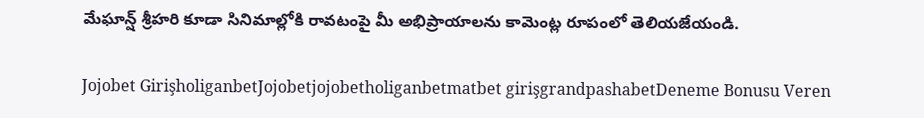మేఘాన్ష్‌ శ్రీహరి కూడా సినిమాల్లోకి రావటంపై మీ అభిప్రాయాలను కామెంట్ల రూపంలో తెలియజేయండి.

Jojobet GirişholiganbetJojobetjojobetholiganbetmatbet girişgrandpashabetDeneme Bonusu Veren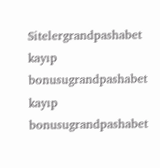Sitelergrandpashabet kayıp bonusugrandpashabet kayıp bonusugrandpashabet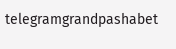telegramgrandpashabet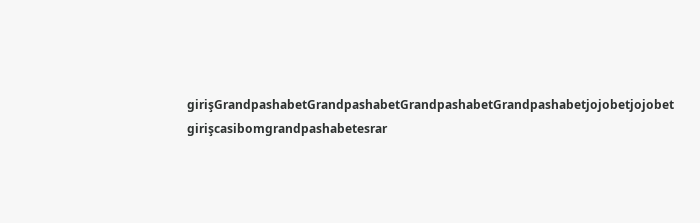girişGrandpashabetGrandpashabetGrandpashabetGrandpashabetjojobetjojobet girişcasibomgrandpashabetesrar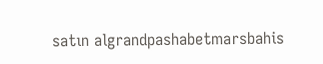satın algrandpashabetmarsbahis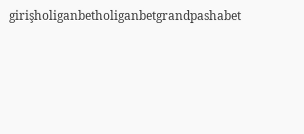girişholiganbetholiganbetgrandpashabet